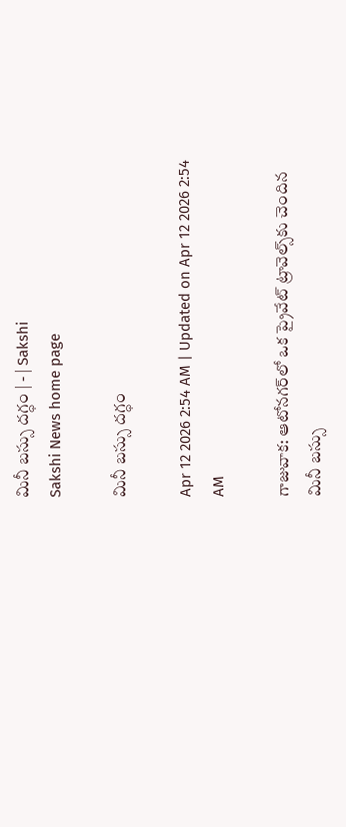మినీ బస్సు దగ్ధం | - | Sakshi
Sakshi News home page

మినీ బస్సు దగ్ధం

Apr 12 2026 2:54 AM | Updated on Apr 12 2026 2:54 AM

గాజువాక: ఆటోనగర్‌లో ఒక ప్రైవేట్‌ ట్రావెల్స్‌కు చెందిన మినీ బస్సు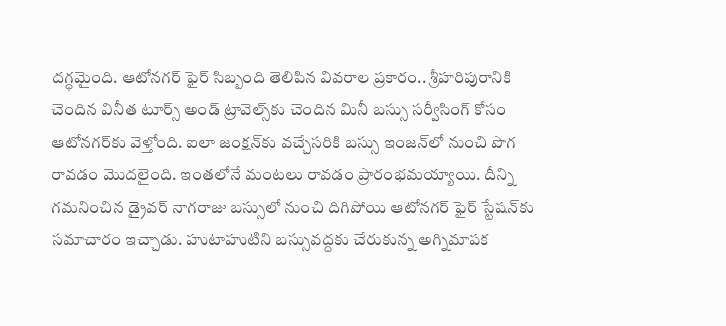దగ్ధమైంది. ఆటోనగర్‌ ఫైర్‌ సిబ్బంది తెలిపిన వివరాల ప్రకారం.. శ్రీహరిపురానికి చెందిన వినీత టూర్స్‌ అండ్‌ ట్రావెల్స్‌కు చెందిన మినీ బస్సు సర్వీసింగ్‌ కోసం ఆటోనగర్‌కు వెళ్తోంది. ఐలా జంక్షన్‌కు వచ్చేసరికి బస్సు ఇంజన్‌లో నుంచి పొగ రావడం మొదలైంది. ఇంతలోనే మంటలు రావడం ప్రారంభమయ్యాయి. దీన్ని గమనించిన డ్రైవర్‌ నాగరాజు బస్సులో నుంచి దిగిపోయి ఆటోనగర్‌ ఫైర్‌ స్టేషన్‌కు సమాచారం ఇచ్చాడు. హుటాహుటిని బస్సువద్దకు చేరుకున్న అగ్నిమాపక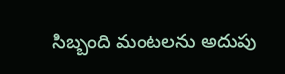సిబ్బంది మంటలను అదుపు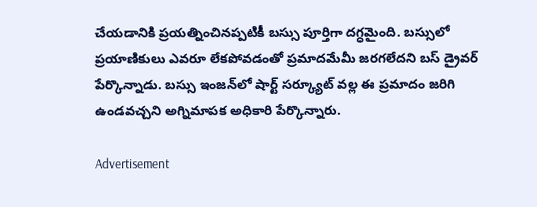చేయడానికి ప్రయత్నించినప్పటికీ బస్సు పూర్తిగా దగ్ధమైంది. బస్సులో ప్రయాణికులు ఎవరూ లేకపోవడంతో ప్రమాదమేమీ జరగలేదని బస్‌ డ్రైవర్‌ పేర్కొన్నాడు. బస్సు ఇంజన్‌లో షార్ట్‌ సర్క్యూట్‌ వల్ల ఈ ప్రమాదం జరిగి ఉండవచ్చని అగ్నిమాపక అధికారి పేర్కొన్నారు.

Advertisement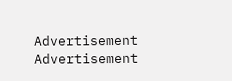Advertisement
Advertisement